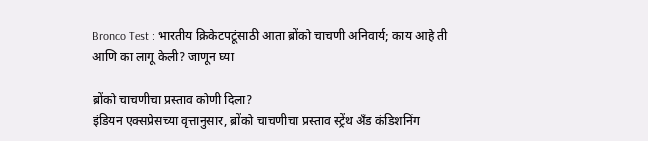Bronco Test : भारतीय क्रिकेटपटूंसाठी आता ब्रोंको चाचणी अनिवार्य; काय आहे ती आणि का लागू केली? जाणून घ्या

ब्रोंको चाचणीचा प्रस्ताव कोणी दिला?
इंडियन एक्सप्रेसच्या वृत्तानुसार, ब्रोंको चाचणीचा प्रस्ताव स्ट्रेंथ अँड कंडिशनिंग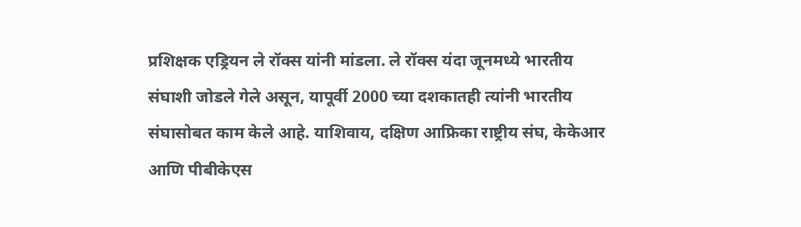प्रशिक्षक एड्रियन ले रॉक्स यांनी मांडला. ले रॉक्स यंदा जूनमध्ये भारतीय संघाशी जोडले गेले असून, यापूर्वी 2000 च्या दशकातही त्यांनी भारतीय संघासोबत काम केले आहे. याशिवाय, दक्षिण आफ्रिका राष्ट्रीय संघ, केकेआर आणि पीबीकेएस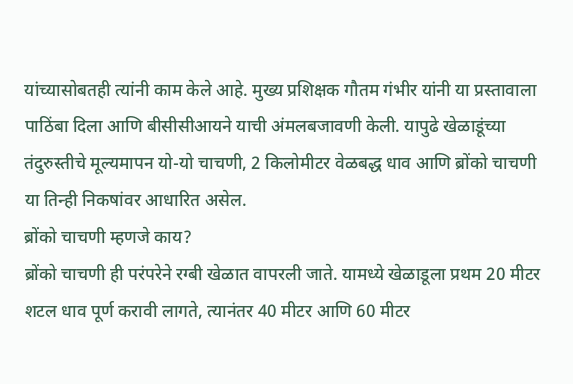यांच्यासोबतही त्यांनी काम केले आहे. मुख्य प्रशिक्षक गौतम गंभीर यांनी या प्रस्तावाला पाठिंबा दिला आणि बीसीसीआयने याची अंमलबजावणी केली. यापुढे खेळाडूंच्या तंदुरुस्तीचे मूल्यमापन यो-यो चाचणी, 2 किलोमीटर वेळबद्ध धाव आणि ब्रोंको चाचणी या तिन्ही निकषांवर आधारित असेल.
ब्रोंको चाचणी म्हणजे काय?
ब्रोंको चाचणी ही परंपरेने रग्बी खेळात वापरली जाते. यामध्ये खेळाडूला प्रथम 20 मीटर शटल धाव पूर्ण करावी लागते, त्यानंतर 40 मीटर आणि 60 मीटर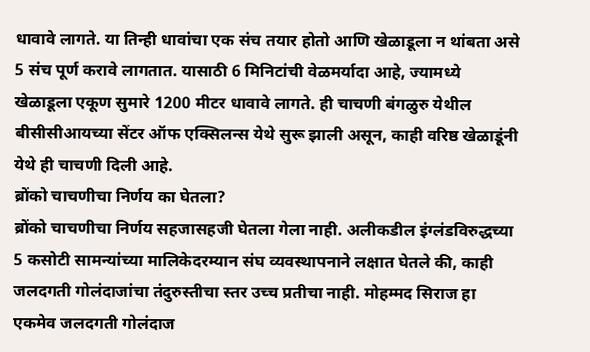धावावे लागते. या तिन्ही धावांचा एक संच तयार होतो आणि खेळाडूला न थांबता असे 5 संच पूर्ण करावे लागतात. यासाठी 6 मिनिटांची वेळमर्यादा आहे, ज्यामध्ये खेळाडूला एकूण सुमारे 1200 मीटर धावावे लागते. ही चाचणी बंगळुरु येथील बीसीसीआयच्या सेंटर ऑफ एक्सिलन्स येथे सुरू झाली असून, काही वरिष्ठ खेळाडूंनी येथे ही चाचणी दिली आहे.
ब्रोंको चाचणीचा निर्णय का घेतला?
ब्रोंको चाचणीचा निर्णय सहजासहजी घेतला गेला नाही. अलीकडील इंग्लंडविरुद्धच्या 5 कसोटी सामन्यांच्या मालिकेदरम्यान संघ व्यवस्थापनाने लक्षात घेतले की, काही जलदगती गोलंदाजांचा तंदुरुस्तीचा स्तर उच्च प्रतीचा नाही. मोहम्मद सिराज हा एकमेव जलदगती गोलंदाज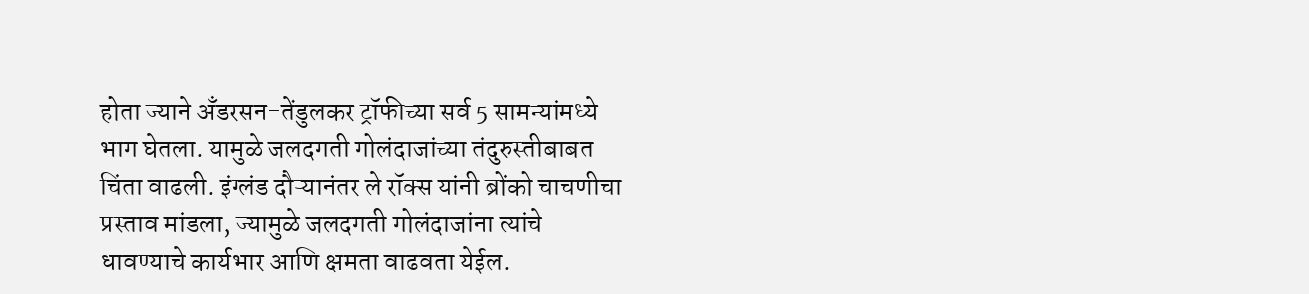होता ज्याने अँडरसन-तेंडुलकर ट्रॉफीच्या सर्व 5 सामन्यांमध्ये भाग घेतला. यामुळे जलदगती गोलंदाजांच्या तंदुरुस्तीबाबत चिंता वाढली. इंग्लंड दौऱ्यानंतर ले रॉक्स यांनी ब्रोंको चाचणीचा प्रस्ताव मांडला, ज्यामुळे जलदगती गोलंदाजांना त्यांचे धावण्याचे कार्यभार आणि क्षमता वाढवता येईल.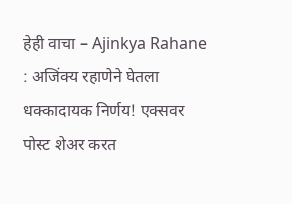हेही वाचा – Ajinkya Rahane : अजिंक्य रहाणेने घेतला धक्कादायक निर्णय! एक्सवर पोस्ट शेअर करत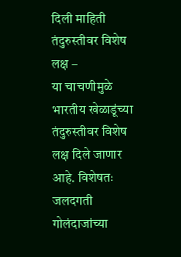दिली माहिती
तंदुरुस्तीवर विशेष लक्ष –
या चाचणीमुळे भारतीय खेळाडूंच्या तंदुरुस्तीवर विशेष लक्ष दिले जाणार आहे. विशेषतः जलदगती गोलंदाजांच्या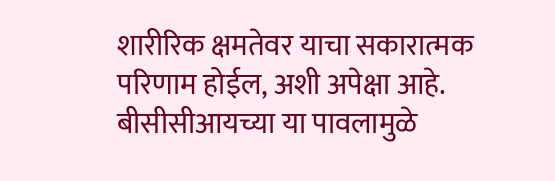शारीरिक क्षमतेवर याचा सकारात्मक परिणाम होईल, अशी अपेक्षा आहे. बीसीसीआयच्या या पावलामुळे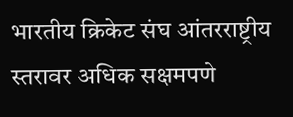भारतीय क्रिकेट संघ आंतरराष्ट्रीय स्तरावर अधिक सक्षमपणे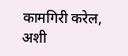कामगिरी करेल, अशी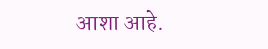आशा आहे.